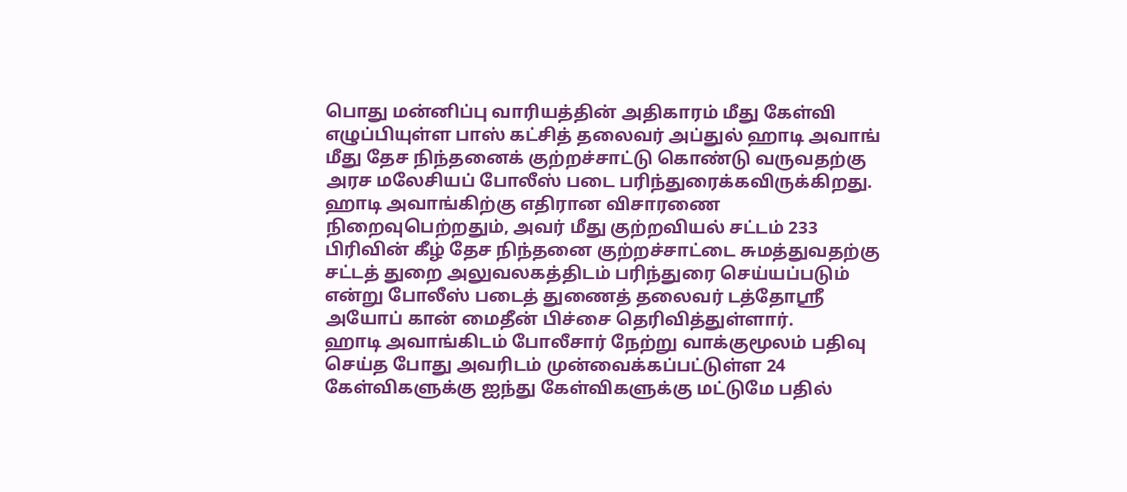பொது மன்னிப்பு வாரியத்தின் அதிகாரம் மீது கேள்வி எழுப்பியுள்ள பாஸ் கட்சித் தலைவர் அப்துல் ஹாடி அவாங் மீது தேச நிந்தனைக் குற்றச்சாட்டு கொண்டு வருவதற்கு அரச மலேசியப் போலீஸ் படை பரிந்துரைக்கவிருக்கிறது.
ஹாடி அவாங்கிற்கு எதிரான விசாரணை நிறைவுபெற்றதும், அவர் மீது குற்றவியல் சட்டம் 233 பிரிவின் கீழ் தேச நிந்தனை குற்றச்சாட்டை சுமத்துவதற்கு சட்டத் துறை அலுவலகத்திடம் பரிந்துரை செய்யப்படும் என்று போலீஸ் படைத் துணைத் தலைவர் டத்தோஸ்ரீ அயோப் கான் மைதீன் பிச்சை தெரிவித்துள்ளார்.
ஹாடி அவாங்கிடம் போலீசார் நேற்று வாக்குமூலம் பதிவு செய்த போது அவரிடம் முன்வைக்கப்பட்டுள்ள 24 கேள்விகளுக்கு ஐந்து கேள்விகளுக்கு மட்டுமே பதில்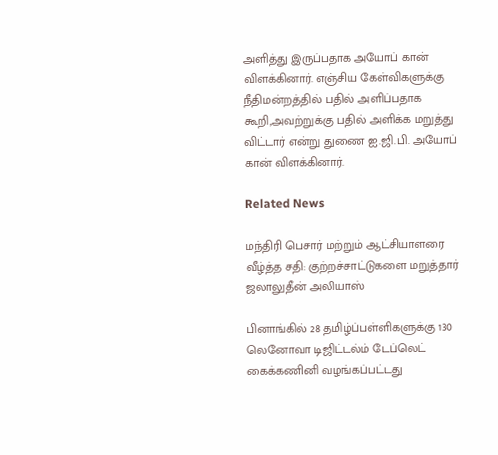அளித்து இருப்பதாக அயோப் கான் விளக்கினார். எஞ்சிய கேள்விகளுக்கு நீதிமன்றத்தில் பதில் அளிப்பதாக கூறி,அவற்றுக்கு பதில் அளிக்க மறுத்து விட்டார் என்று துணை ஐ.ஜி.பி. அயோப் கான் விளக்கினார்.

Related News

மந்திரி பெசார் மற்றும் ஆட்சியாளரை வீழ்த்த சதி: குற்றச்சாட்டுகளை மறுத்தார் ஜலாலுதீன் அலியாஸ்

பினாங்கில் 28 தமிழ்ப்பள்ளிகளுக்கு 130 லெனோவா டிஜிட்டல்ம் டேப்லெட் கைக்கணினி வழங்கப்பட்டது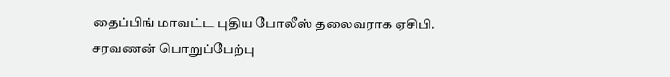தைப்பிங் மாவட்ட புதிய போலீஸ் தலைவராக ஏசிபி. சரவணன் பொறுப்பேற்பு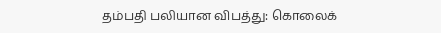தம்பதி பலியான விபத்து: கொலைக்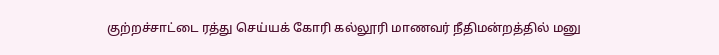குற்றச்சாட்டை ரத்து செய்யக் கோரி கல்லூரி மாணவர் நீதிமன்றத்தில் மனு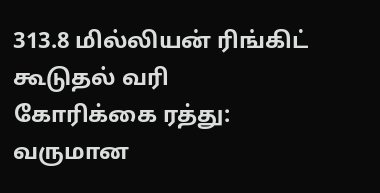313.8 மில்லியன் ரிங்கிட் கூடுதல் வரி கோரிக்கை ரத்து: வருமான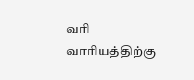வரி வாரியத்திற்கு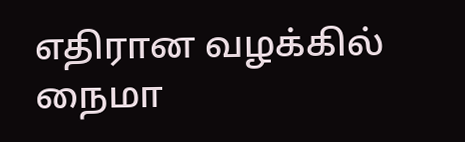எதிரான வழக்கில் நைமா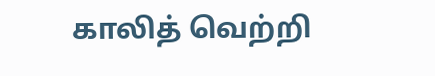காலித் வெற்றி